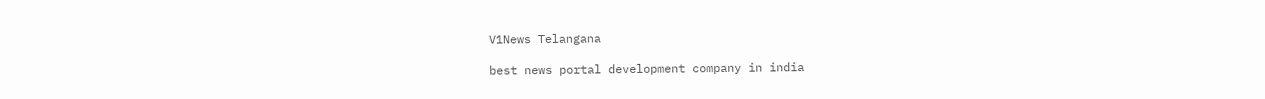V1News Telangana

best news portal development company in india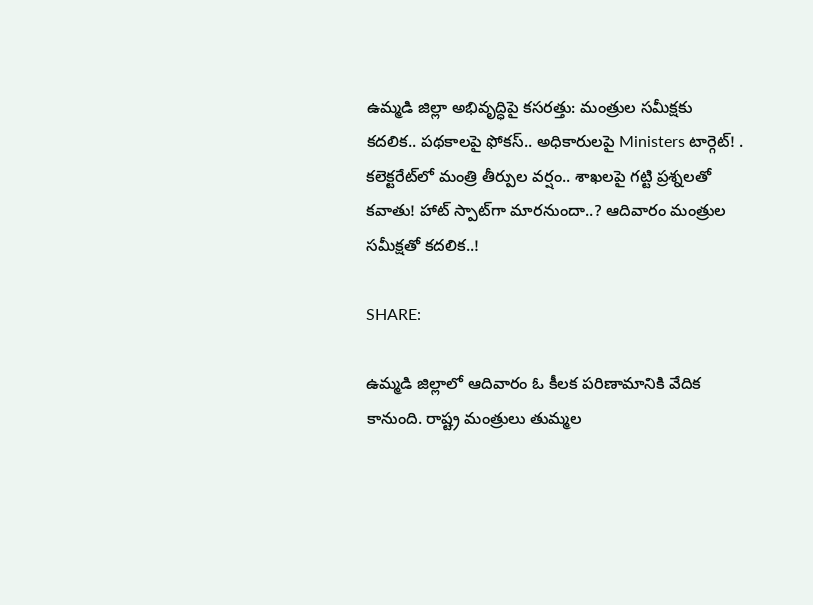ఉమ్మడి జిల్లా అభివృద్ధిపై కసరత్తు: మంత్రుల సమీక్షకు కదలిక.. పథకాలపై ఫోకస్.. అధికారులపై Ministers టార్గెట్! . కలెక్టరేట్‌లో మంత్రి తీర్పుల వర్షం.. శాఖలపై గట్టి ప్రశ్నలతో కవాతు! హాట్ స్పాట్‌గా మారనుందా..? ఆదివారం మంత్రుల సమీక్షతో కదలిక..!

SHARE:

ఉమ్మడి జిల్లాలో ఆదివారం ఓ కీలక పరిణామానికి వేదిక కానుంది. రాష్ట్ర మంత్రులు తుమ్మల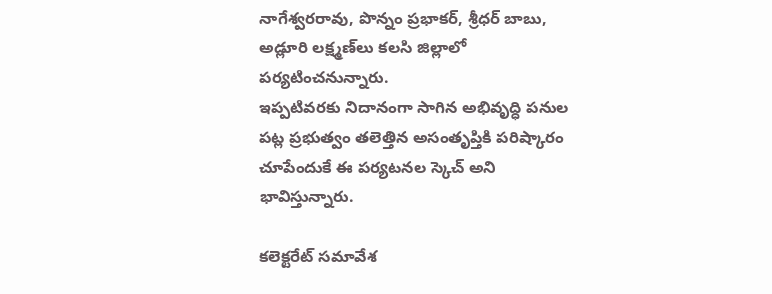నాగేశ్వరరావు, పొన్నం ప్రభాకర్, శ్రీధర్ బాబు, అడ్లూరి లక్ష్మణ్‌లు కలసి జిల్లాలో పర్యటించనున్నారు.
ఇప్పటివరకు నిదానంగా సాగిన అభివృద్ధి పనుల పట్ల ప్రభుత్వం తలెత్తిన అసంతృప్తికి పరిష్కారం చూపేందుకే ఈ పర్యటనల స్కెచ్ అని భావిస్తున్నారు.

కలెక్టరేట్ సమావేశ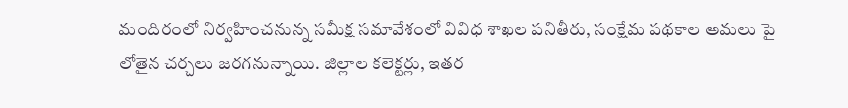మందిరంలో నిర్వహించనున్న సమీక్ష సమావేశంలో వివిధ శాఖల పనితీరు, సంక్షేమ పథకాల అమలు పై లోతైన చర్చలు జరగనున్నాయి. జిల్లాల కలెక్టర్లు, ఇతర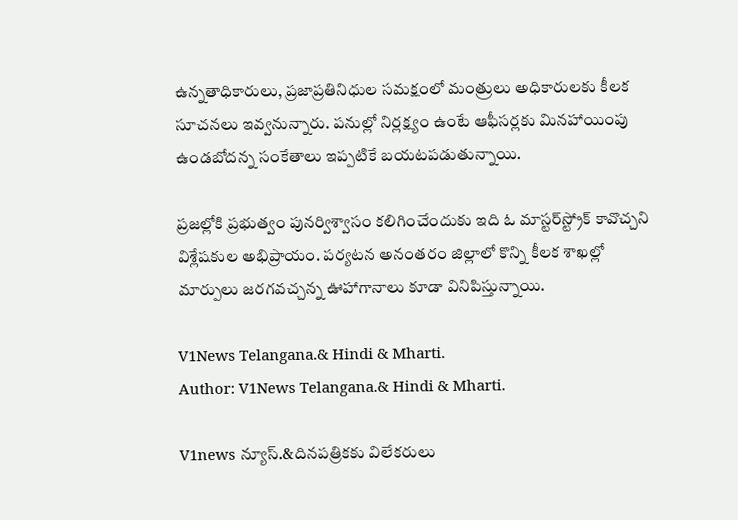ఉన్నతాధికారులు, ప్రజాప్రతినిధుల సమక్షంలో మంత్రులు అధికారులకు కీలక సూచనలు ఇవ్వనున్నారు. పనుల్లో నిర్లక్ష్యం ఉంటే ఆఫీసర్లకు మినహాయింపు ఉండబోదన్న సంకేతాలు ఇప్పటికే బయటపడుతున్నాయి.

ప్రజల్లోకి ప్రభుత్వం పునర్విశ్వాసం కలిగించేందుకు ఇది ఓ మాస్టర్‌స్ట్రోక్ కావొచ్చని విశ్లేషకుల అభిప్రాయం. పర్యటన అనంతరం జిల్లాలో కొన్ని కీలక శాఖల్లో మార్పులు జరగవచ్చన్న ఊహాగానాలు కూడా వినిపిస్తున్నాయి.

V1News Telangana.& Hindi & Mharti.
Author: V1News Telangana.& Hindi & Mharti.

V1news న్యూస్.&దినపత్రికకు విలేకరులు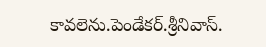కావలెను.పెండేకర్.శ్రీనివాస్.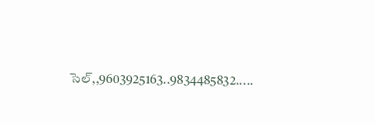సెల్,,9603925163..9834485832.....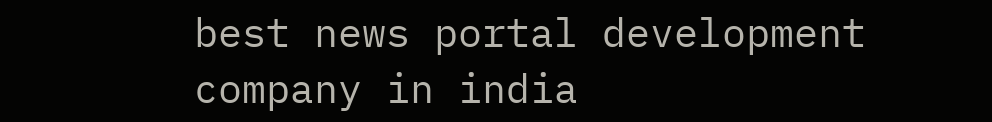best news portal development company in india